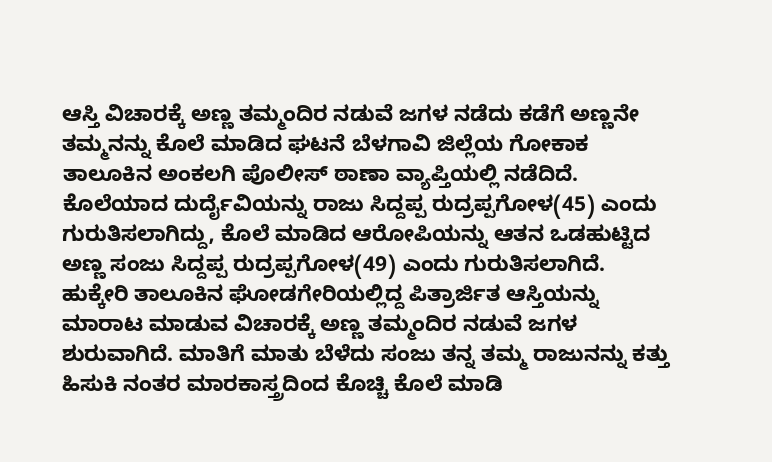ಆಸ್ತಿ ವಿಚಾರಕ್ಕೆ ಅಣ್ಣ ತಮ್ಮಂದಿರ ನಡುವೆ ಜಗಳ ನಡೆದು ಕಡೆಗೆ ಅಣ್ಣನೇ ತಮ್ಮನನ್ನು ಕೊಲೆ ಮಾಡಿದ ಘಟನೆ ಬೆಳಗಾವಿ ಜಿಲ್ಲೆಯ ಗೋಕಾಕ ತಾಲೂಕಿನ ಅಂಕಲಗಿ ಪೊಲೀಸ್ ಠಾಣಾ ವ್ಯಾಪ್ತಿಯಲ್ಲಿ ನಡೆದಿದೆ. ಕೊಲೆಯಾದ ದುರ್ದೈವಿಯನ್ನು ರಾಜು ಸಿದ್ದಪ್ಪ ರುದ್ರಪ್ಪಗೋಳ(45) ಎಂದು ಗುರುತಿಸಲಾಗಿದ್ದು, ಕೊಲೆ ಮಾಡಿದ ಆರೋಪಿಯನ್ನು ಆತನ ಒಡಹುಟ್ಟಿದ ಅಣ್ಣ ಸಂಜು ಸಿದ್ದಪ್ಪ ರುದ್ರಪ್ಪಗೋಳ(49) ಎಂದು ಗುರುತಿಸಲಾಗಿದೆ. ಹುಕ್ಕೇರಿ ತಾಲೂಕಿನ ಘೋಡಗೇರಿಯಲ್ಲಿದ್ದ ಪಿತ್ರಾರ್ಜಿತ ಆಸ್ತಿಯನ್ನು ಮಾರಾಟ ಮಾಡುವ ವಿಚಾರಕ್ಕೆ ಅಣ್ಣ ತಮ್ಮಂದಿರ ನಡುವೆ ಜಗಳ ಶುರುವಾಗಿದೆ. ಮಾತಿಗೆ ಮಾತು ಬೆಳೆದು ಸಂಜು ತನ್ನ ತಮ್ಮ ರಾಜುನನ್ನು ಕತ್ತು ಹಿಸುಕಿ ನಂತರ ಮಾರಕಾಸ್ತ್ರದಿಂದ ಕೊಚ್ಚಿ ಕೊಲೆ ಮಾಡಿ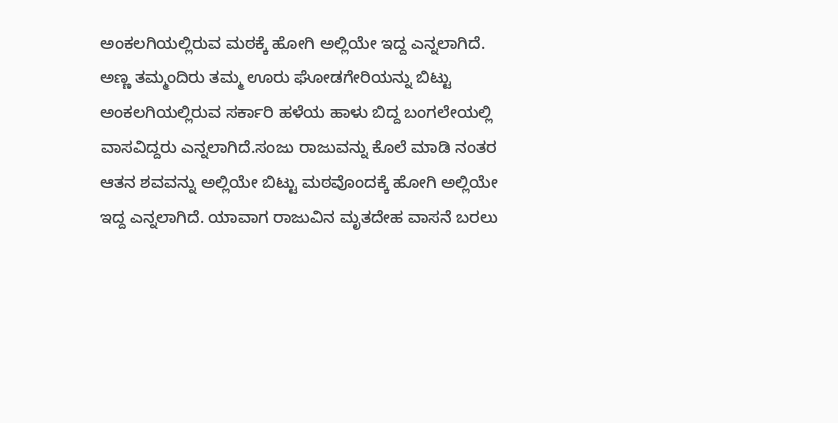ಅಂಕಲಗಿಯಲ್ಲಿರುವ ಮಠಕ್ಕೆ ಹೋಗಿ ಅಲ್ಲಿಯೇ ಇದ್ದ ಎನ್ನಲಾಗಿದೆ. ಅಣ್ಣ ತಮ್ಮಂದಿರು ತಮ್ಮ ಊರು ಘೋಡಗೇರಿಯನ್ನು ಬಿಟ್ಟು ಅಂಕಲಗಿಯಲ್ಲಿರುವ ಸರ್ಕಾರಿ ಹಳೆಯ ಹಾಳು ಬಿದ್ದ ಬಂಗಲೇಯಲ್ಲಿ ವಾಸವಿದ್ದರು ಎನ್ನಲಾಗಿದೆ.ಸಂಜು ರಾಜುವನ್ನು ಕೊಲೆ ಮಾಡಿ ನಂತರ ಆತನ ಶವವನ್ನು ಅಲ್ಲಿಯೇ ಬಿಟ್ಟು ಮಠವೊಂದಕ್ಕೆ ಹೋಗಿ ಅಲ್ಲಿಯೇ ಇದ್ದ ಎನ್ನಲಾಗಿದೆ. ಯಾವಾಗ ರಾಜುವಿನ ಮೃತದೇಹ ವಾಸನೆ ಬರಲು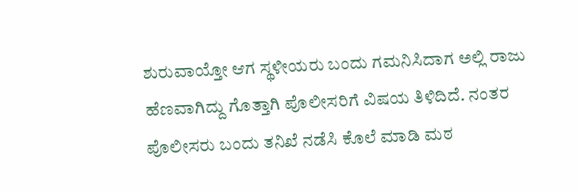ಶುರುವಾಯ್ತೋ ಆಗ ಸ್ಥಳೀಯರು ಬಂದು ಗಮನಿಸಿದಾಗ ಅಲ್ಲಿ ರಾಜು ಹೆಣವಾಗಿದ್ದು ಗೊತ್ತಾಗಿ ಪೊಲೀಸರಿಗೆ ವಿಷಯ ತಿಳಿದಿದೆ. ನಂತರ ಪೊಲೀಸರು ಬಂದು ತನಿಖೆ ನಡೆಸಿ ಕೊಲೆ ಮಾಡಿ ಮಠ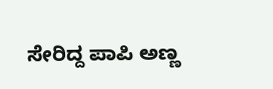ಸೇರಿದ್ದ ಪಾಪಿ ಅಣ್ಣ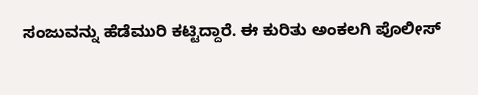ಸಂಜುವನ್ನು ಹೆಡೆಮುರಿ ಕಟ್ಟಿದ್ದಾರೆ. ಈ ಕುರಿತು ಅಂಕಲಗಿ ಪೊಲೀಸ್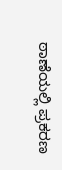ಠಾಣೆಯಲ್ಲಿ ಪ್ರಕರಣ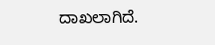ದಾಖಲಾಗಿದೆ.